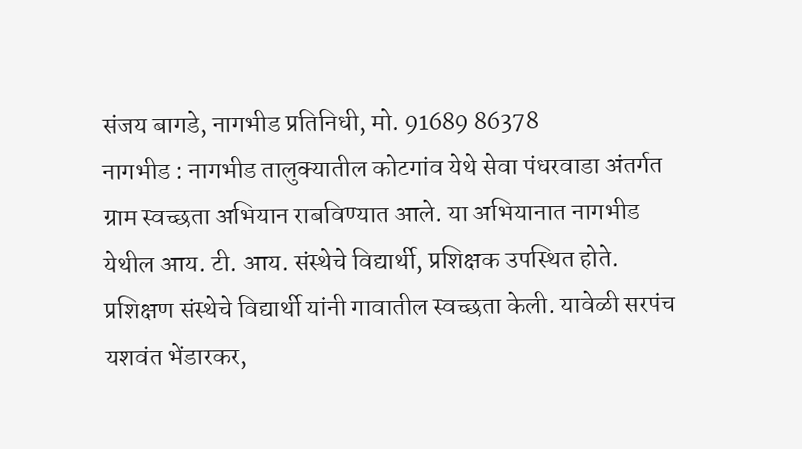संजय बागडे, नागभीड प्रतिनिधी, मो. 91689 86378
नागभीड : नागभीड तालुक्यातील कोटगांव येथे सेवा पंधरवाडा अंतर्गत ग्राम स्वच्छता अभियान राबविण्यात आले. या अभियानात नागभीड येथील आय. टी. आय. संस्थेचे विद्यार्थी, प्रशिक्षक उपस्थित होते. प्रशिक्षण संस्थेचे विद्यार्थी यांनी गावातील स्वच्छता केली. यावेळी सरपंच यशवंत भेंडारकर,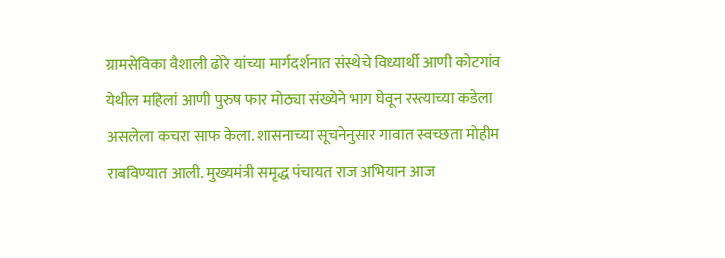ग्रामसेविका वैशाली ढोरे यांच्या मार्गदर्शनात संस्थेचे विध्यार्थी आणी कोटगांव येथील महिलां आणी पुरुष फार मोठ्या संख्येने भाग घेवून रस्त्याच्या कडेला असलेला कचरा साफ केला. शासनाच्या सूचनेनुसार गावात स्वच्छता मोहीम राबविण्यात आली. मुख्यमंत्री समृद्ध पंचायत राज अभियान आज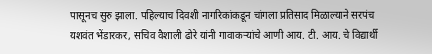पासूनच सुरु झाला. पहिल्याच दिवशी नागरिकांकडून चांगला प्रतिसाद मिळाल्याने सरपंच यशवंत भेंडारकर, सचिव वैशाली ढोरे यांनी गावाकऱ्यांचे आणी आय. टी. आय. चे विद्यार्थी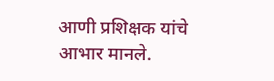आणी प्रशिक्षक यांचे आभार मानले.